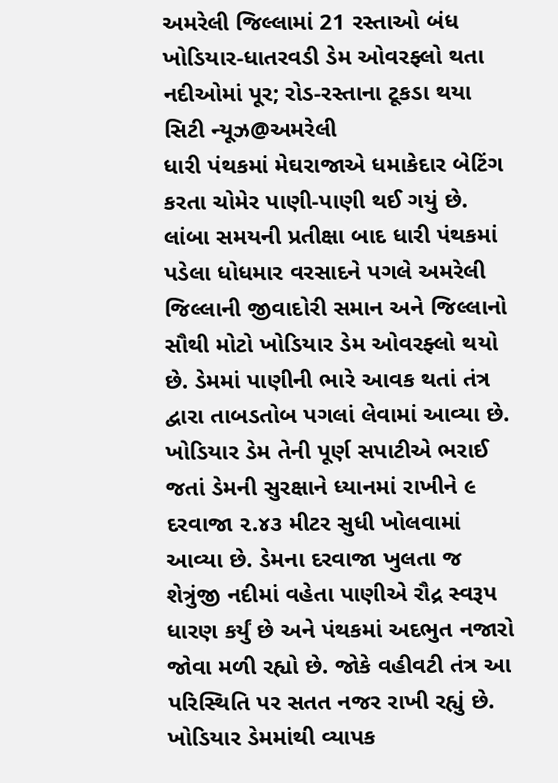અમરેલી જિલ્લામાં 21 રસ્તાઓ બંધ
ખોડિયાર-ધાતરવડી ડેમ ઓવરફ્લો થતા નદીઓમાં પૂર; રોડ-રસ્તાના ટૂકડા થયા
સિટી ન્યૂઝ@અમરેલી
ધારી પંથકમાં મેઘરાજાએ ધમાકેદાર બેટિંગ કરતા ચોમેર પાણી-પાણી થઈ ગયું છે. લાંબા સમયની પ્રતીક્ષા બાદ ધારી પંથકમાં પડેલા ધોધમાર વરસાદને પગલે અમરેલી જિલ્લાની જીવાદોરી સમાન અને જિલ્લાનો સૌથી મોટો ખોડિયાર ડેમ ઓવરફ્લો થયો છે. ડેમમાં પાણીની ભારે આવક થતાં તંત્ર દ્વારા તાબડતોબ પગલાં લેવામાં આવ્યા છે. ખોડિયાર ડેમ તેની પૂર્ણ સપાટીએ ભરાઈ જતાં ડેમની સુરક્ષાને ધ્યાનમાં રાખીને ૯ દરવાજા ૨.૪૩ મીટર સુધી ખોલવામાં આવ્યા છે. ડેમના દરવાજા ખુલતા જ શેત્રુંજી નદીમાં વહેતા પાણીએ રૌદ્ર સ્વરૂપ ધારણ કર્યું છે અને પંથકમાં અદભુત નજારો જોવા મળી રહ્યો છે. જોકે વહીવટી તંત્ર આ પરિસ્થિતિ પર સતત નજર રાખી રહ્યું છે. ખોડિયાર ડેમમાંથી વ્યાપક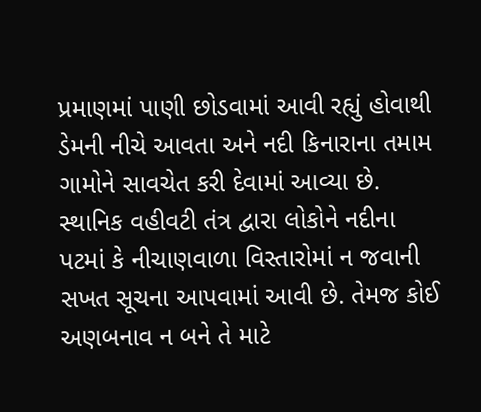પ્રમાણમાં પાણી છોડવામાં આવી રહ્યું હોવાથી ડેમની નીચે આવતા અને નદી કિનારાના તમામ ગામોને સાવચેત કરી દેવામાં આવ્યા છે. સ્થાનિક વહીવટી તંત્ર દ્વારા લોકોને નદીના પટમાં કે નીચાણવાળા વિસ્તારોમાં ન જવાની સખત સૂચના આપવામાં આવી છે. તેમજ કોઈ અણબનાવ ન બને તે માટે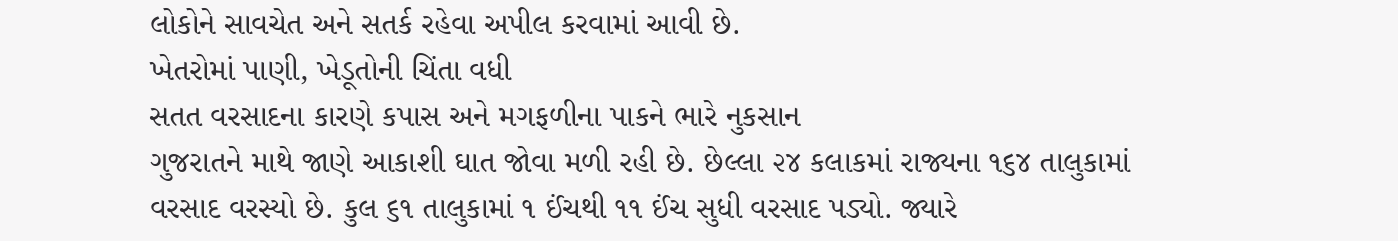લોકોને સાવચેત અને સતર્ક રહેવા અપીલ કરવામાં આવી છે.
ખેતરોમાં પાણી, ખેડૂતોની ચિંતા વધી
સતત વરસાદના કારણે કપાસ અને મગફળીના પાકને ભારે નુકસાન
ગુજરાતને માથે જાણે આકાશી ઘાત જોવા મળી રહી છે. છેલ્લા ૨૪ કલાકમાં રાજ્યના ૧૬૪ તાલુકામાં વરસાદ વરસ્યો છે. કુલ ૬૧ તાલુકામાં ૧ ઈંચથી ૧૧ ઈંચ સુધી વરસાદ પડ્યો. જ્યારે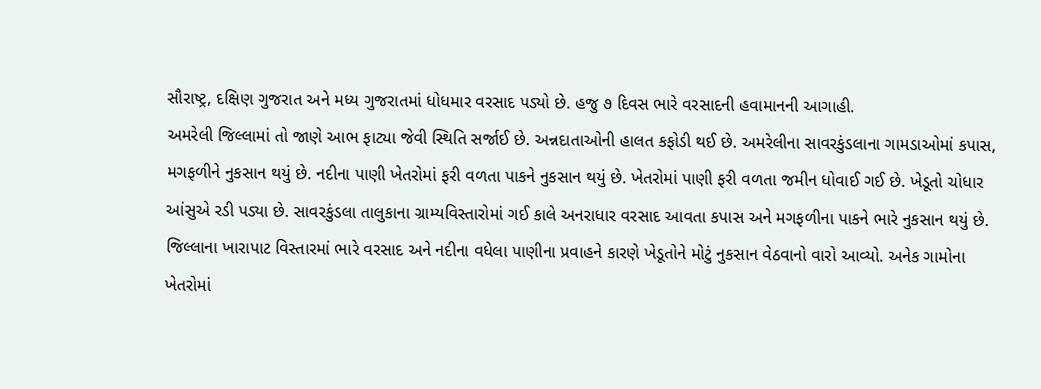સૌરાષ્ટ્ર, દક્ષિણ ગુજરાત અને મધ્ય ગુજરાતમાં ધોધમાર વરસાદ પડ્યો છે. હજુ ૭ દિવસ ભારે વરસાદની હવામાનની આગાહી.
અમરેલી જિલ્લામાં તો જાણે આભ ફાટ્યા જેવી સ્થિતિ સર્જાઈ છે. અન્નદાતાઓની હાલત કફોડી થઈ છે. અમરેલીના સાવરકુંડલાના ગામડાઓમાં કપાસ, મગફળીને નુકસાન થયું છે. નદીના પાણી ખેતરોમાં ફરી વળતા પાકને નુકસાન થયું છે. ખેતરોમાં પાણી ફરી વળતા જમીન ધોવાઈ ગઈ છે. ખેડૂતો ચોધાર આંસુએ રડી પડ્યા છે. સાવરકુંડલા તાલુકાના ગ્રામ્યવિસ્તારોમાં ગઈ કાલે અનરાધાર વરસાદ આવતા કપાસ અને મગફળીના પાકને ભારે નુકસાન થયું છે.
જિલ્લાના ખારાપાટ વિસ્તારમાં ભારે વરસાદ અને નદીના વધેલા પાણીના પ્રવાહને કારણે ખેડૂતોને મોટું નુકસાન વેઠવાનો વારો આવ્યો. અનેક ગામોના ખેતરોમાં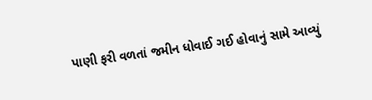પાણી ફરી વળતાં જમીન ધોવાઈ ગઈ હોવાનું સામે આવ્યું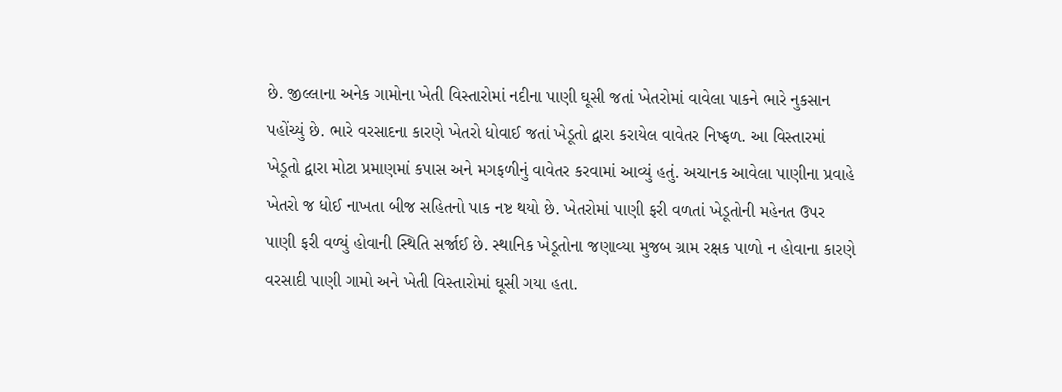છે. જીલ્લાના અનેક ગામોના ખેતી વિસ્તારોમાં નદીના પાણી ઘૂસી જતાં ખેતરોમાં વાવેલા પાકને ભારે નુકસાન પહોંચ્યું છે. ભારે વરસાદના કારણે ખેતરો ધોવાઈ જતાં ખેડૂતો દ્વારા કરાયેલ વાવેતર નિષ્ફળ. આ વિસ્તારમાં ખેડૂતો દ્વારા મોટા પ્રમાણમાં કપાસ અને મગફળીનું વાવેતર કરવામાં આવ્યું હતું. અચાનક આવેલા પાણીના પ્રવાહે ખેતરો જ ધોઈ નાખતા બીજ સહિતનો પાક નષ્ટ થયો છે. ખેતરોમાં પાણી ફરી વળતાં ખેડૂતોની મહેનત ઉપર પાણી ફરી વળ્યું હોવાની સ્થિતિ સર્જાઈ છે. સ્થાનિક ખેડૂતોના જણાવ્યા મુજબ ગ્રામ રક્ષક પાળો ન હોવાના કારણે વરસાદી પાણી ગામો અને ખેતી વિસ્તારોમાં ઘૂસી ગયા હતા.